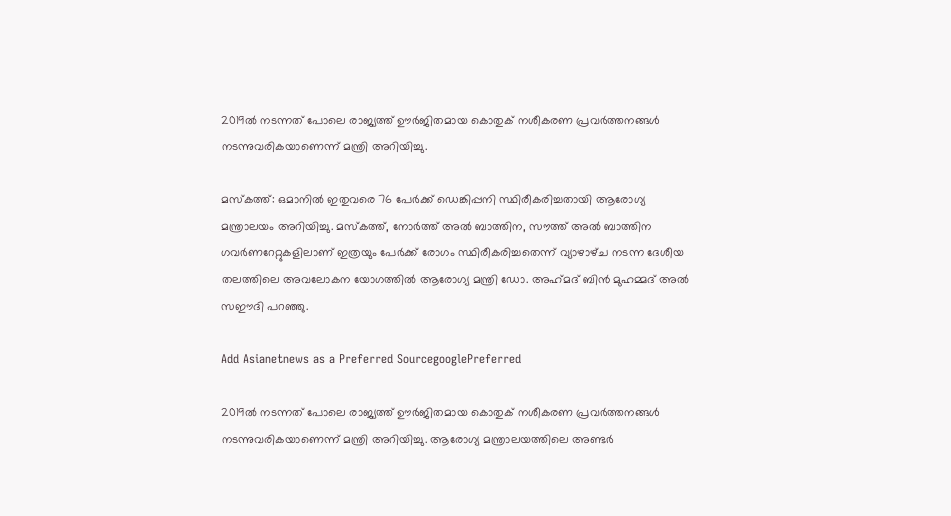2019ല്‍ നടന്നത് പോലെ രാജ്യത്ത് ഊര്‍ജിതമായ കൊതുക് നശീകരണ പ്രവര്‍ത്തനങ്ങള്‍ നടന്നുവരികയാണെന്ന് മന്ത്രി അറിയിച്ചു.

മസ്‍കത്ത്: ഒമാനില്‍ ഇതുവരെ 76 പേര്‍ക്ക് ഡെങ്കിപ്പനി സ്ഥിരീകരിച്ചതായി ആരോഗ്യ മന്ത്രാലയം അറിയിച്ചു. മസ്‍കത്ത്, നോര്‍ത്ത് അല്‍ ബാത്തിന, സൗത്ത് അല്‍ ബാത്തിന ഗവര്‍ണറേറ്റുകളിലാണ് ഇത്രയും പേര്‍ക്ക് രോഗം സ്ഥിരീകരിച്ചതെന്ന് വ്യാഴാഴ്‍ച നടന്ന ദേശീയ തലത്തിലെ അവലോകന യോഗത്തില്‍ ആരോഗ്യ മന്ത്രി ഡോ. അഹ്‍മദ് ബിന്‍ മുഹമ്മദ് അല്‍ സഈദി പറഞ്ഞു.

Add Asianetnews as a Preferred SourcegooglePreferred

2019ല്‍ നടന്നത് പോലെ രാജ്യത്ത് ഊര്‍ജിതമായ കൊതുക് നശീകരണ പ്രവര്‍ത്തനങ്ങള്‍ നടന്നുവരികയാണെന്ന് മന്ത്രി അറിയിച്ചു. ആരോഗ്യ മന്ത്രാലയത്തിലെ അണ്ടര്‍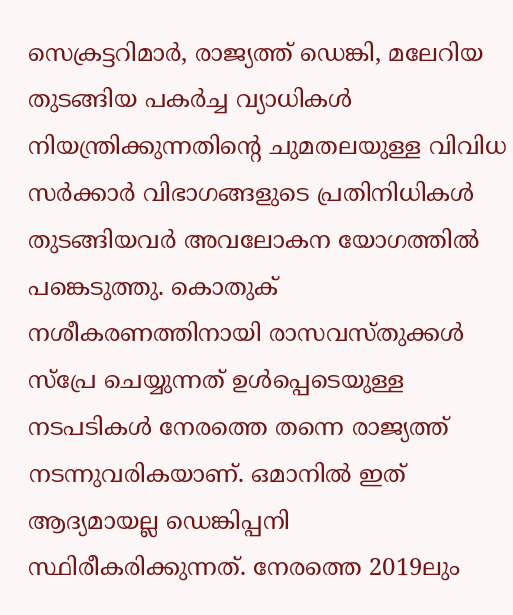സെക്രട്ടറിമാര്‍, രാജ്യത്ത് ഡെങ്കി, മലേറിയ തുടങ്ങിയ പകര്‍ച്ച വ്യാധികള്‍ നിയന്ത്രിക്കുന്നതിന്റെ ചുമതലയുള്ള വിവിധ സര്‍ക്കാര്‍ വിഭാഗങ്ങളുടെ പ്രതിനിധികള്‍ തുടങ്ങിയവര്‍ അവലോകന യോഗത്തില്‍ പങ്കെടുത്തു. കൊതുക് നശീകരണത്തിനായി രാസവസ്‍തുക്കള്‍ സ്‍പ്രേ ചെയ്യുന്നത് ഉള്‍പ്പെടെയുള്ള നടപടികള്‍ നേരത്തെ തന്നെ രാജ്യത്ത് നടന്നുവരികയാണ്. ഒമാനില്‍ ഇത് ആദ്യമായല്ല ഡെങ്കിപ്പനി സ്ഥിരീകരിക്കുന്നത്. നേരത്തെ 2019ലും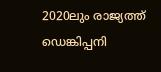2020ലും രാജ്യത്ത് ഡെങ്കിപ്പനി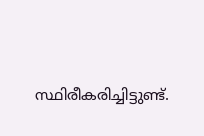സ്ഥിരീകരിച്ചിട്ടുണ്ട്.